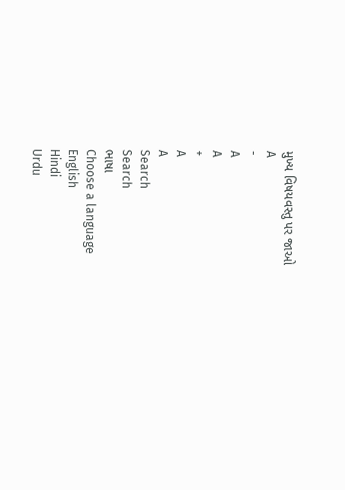મુખ્ય વિષયવસ્તુ પર જાઓ
A
-
A
A
+
A
A
Search
Search
ભાષા
Choose a language
English
Hindi
Urdu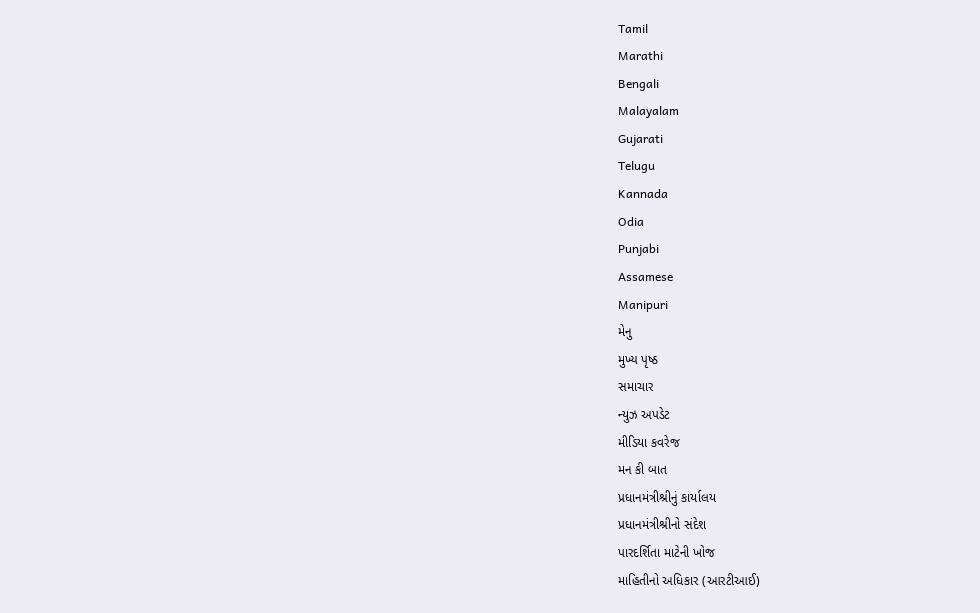Tamil
Marathi
Bengali
Malayalam
Gujarati
Telugu
Kannada
Odia
Punjabi
Assamese
Manipuri
મેનુ
મુખ્ય પૃષ્ઠ
સમાચાર
ન્યુઝ અપડેટ
મીડિયા કવરેજ
મન કી બાત
પ્રધાનમંત્રીશ્રીનું કાર્યાલય
પ્રધાનમંત્રીશ્રીનો સંદેશ
પારદર્શિતા માટેની ખોજ
માહિતીનો અધિકાર (આરટીઆઈ)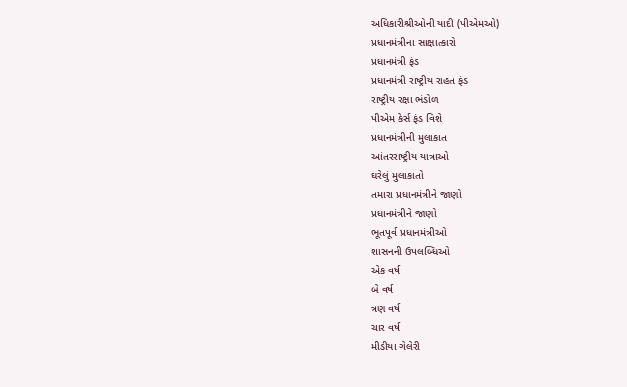અધિકારીશ્રીઓની યાદી (પીએમઓ)
પ્રધાનમંત્રીના સાક્ષાત્કારો
પ્રધાનમંત્રી ફંડ
પ્રધાનમંત્રી રાષ્ટ્રીય રાહત ફંડ
રાષ્ટ્રીય રક્ષા ભંડોળ
પીએમ કેર્સ ફંડ વિશે
પ્રધાનમંત્રીની મુલાકાત
આંતરરાષ્ટ્રીય યાત્રાઓ
ઘરેલું મુલાકાતો
તમારા પ્રધાનમંત્રીને જાણો
પ્રધાનમંત્રીને જાણો
ભૂતપૂર્વ પ્રધાનમંત્રીઓ
શાસનની ઉપલબ્ધિઓ
એક વર્ષ
બે વર્ષ
ત્રણ વર્ષ
ચાર વર્ષ
મીડીયા ગેલેરી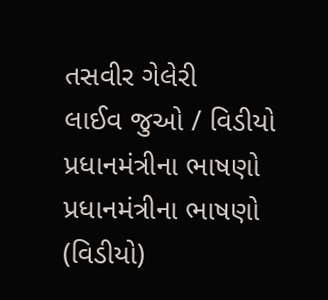તસવીર ગેલેરી
લાઈવ જુઓ / વિડીયો
પ્રધાનમંત્રીના ભાષણો
પ્રધાનમંત્રીના ભાષણો (વિડીયો)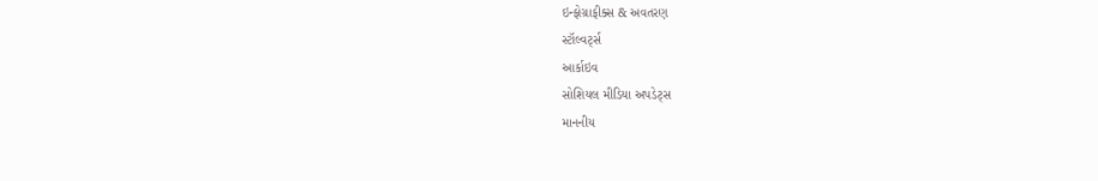ઇન્ફોગ્રાફીક્સ & અવતરણ
સ્ટૉલ્વર્ટ્સ
આર્કાઇવ
સોશિયલ મીડિયા અપડેટ્સ
માનનીય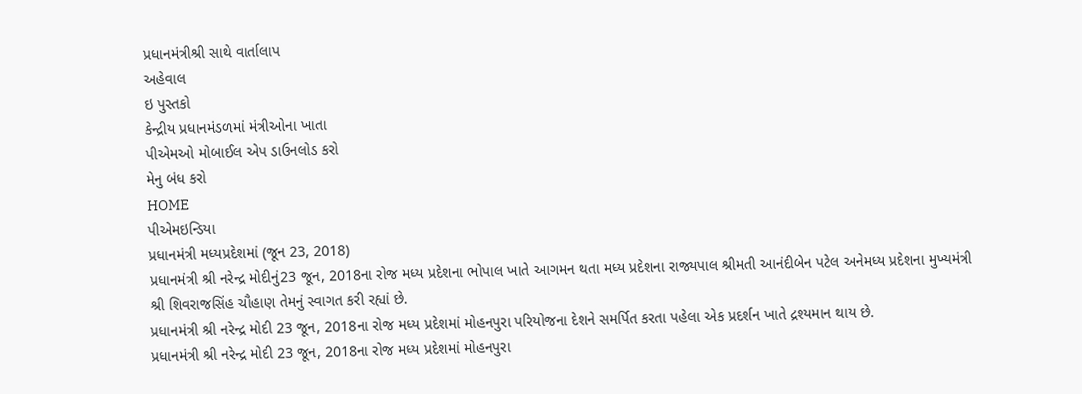પ્રધાનમંત્રીશ્રી સાથે વાર્તાલાપ
અહેવાલ
ઇ પુસ્તકો
કેન્દ્રીય પ્રધાનમંડળમાં મંત્રીઓના ખાતા
પીએમઓ મોબાઈલ એપ ડાઉનલોડ કરો
મેનુ બંધ કરો
HOME
પીએમઇન્ડિયા
પ્રધાનમંત્રી મધ્યપ્રદેશમાં (જૂન 23, 2018)
પ્રધાનમંત્રી શ્રી નરેન્દ્ર મોદીનું23 જૂન, 2018ના રોજ મધ્ય પ્રદેશના ભોપાલ ખાતે આગમન થતા મધ્ય પ્રદેશના રાજ્યપાલ શ્રીમતી આનંદીબેન પટેલ અનેમધ્ય પ્રદેશના મુખ્યમંત્રી શ્રી શિવરાજસિંહ ચૌહાણ તેમનું સ્વાગત કરી રહ્યાં છે.
પ્રધાનમંત્રી શ્રી નરેન્દ્ર મોદી 23 જૂન, 2018ના રોજ મધ્ય પ્રદેશમાં મોહનપુરા પરિયોજના દેશને સમર્પિત કરતા પહેલા એક પ્રદર્શન ખાતે દ્રશ્યમાન થાય છે.
પ્રધાનમંત્રી શ્રી નરેન્દ્ર મોદી 23 જૂન, 2018ના રોજ મધ્ય પ્રદેશમાં મોહનપુરા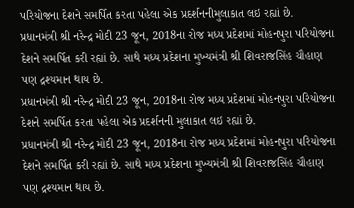પરિયોજના દેશને સમર્પિત કરતા પહેલા એક પ્રદર્શનનીમુલાકાત લઇ રહ્યાં છે.
પ્રધાનમંત્રી શ્રી નરેન્દ્ર મોદી 23 જૂન, 2018ના રોજ મધ્ય પ્રદેશમાં મોહનપુરા પરિયોજના દેશને સમર્પિત કરી રહ્યાં છે. સાથે મધ્ય પ્રદેશના મુખ્યમંત્રી શ્રી શિવરાજસિંહ ચૌહાણ પણ દ્રશ્યમાન થાય છે.
પ્રધાનમંત્રી શ્રી નરેન્દ્ર મોદી 23 જૂન, 2018ના રોજ મધ્ય પ્રદેશમાં મોહનપુરા પરિયોજના દેશને સમર્પિત કરતા પહેલા એક પ્રદર્શનની મુલાકાત લઇ રહ્યાં છે.
પ્રધાનમંત્રી શ્રી નરેન્દ્ર મોદી 23 જૂન, 2018ના રોજ મધ્ય પ્રદેશમાં મોહનપુરા પરિયોજના દેશને સમર્પિત કરી રહ્યાં છે. સાથે મધ્ય પ્રદેશના મુખ્યમંત્રી શ્રી શિવરાજસિંહ ચૌહાણ પણ દ્રશ્યમાન થાય છે.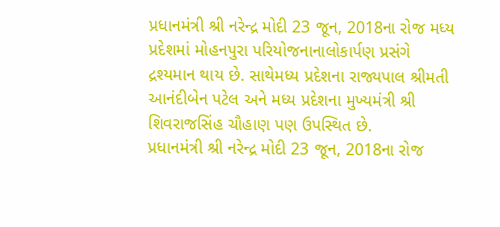પ્રધાનમંત્રી શ્રી નરેન્દ્ર મોદી 23 જૂન, 2018ના રોજ મધ્ય પ્રદેશમાં મોહનપુરા પરિયોજનાનાલોકાર્પણ પ્રસંગે દ્રશ્યમાન થાય છે. સાથેમધ્ય પ્રદેશના રાજ્યપાલ શ્રીમતી આનંદીબેન પટેલ અને મધ્ય પ્રદેશના મુખ્યમંત્રી શ્રી શિવરાજસિંહ ચૌહાણ પણ ઉપસ્થિત છે.
પ્રધાનમંત્રી શ્રી નરેન્દ્ર મોદી 23 જૂન, 2018ના રોજ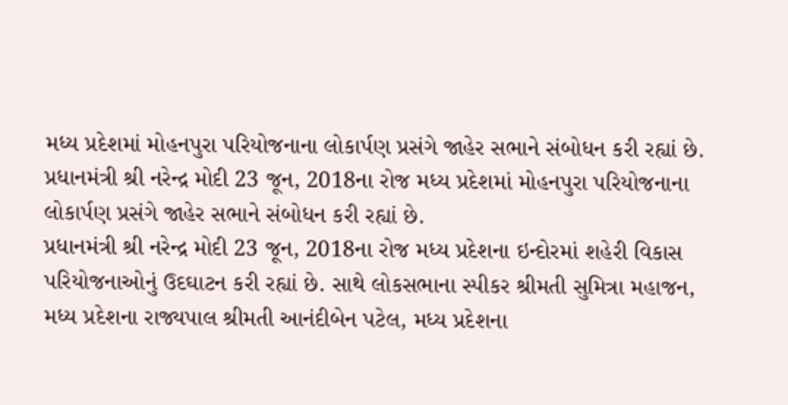મધ્ય પ્રદેશમાં મોહનપુરા પરિયોજનાના લોકાર્પણ પ્રસંગે જાહેર સભાને સંબોધન કરી રહ્યાં છે.
પ્રધાનમંત્રી શ્રી નરેન્દ્ર મોદી 23 જૂન, 2018ના રોજ મધ્ય પ્રદેશમાં મોહનપુરા પરિયોજનાના લોકાર્પણ પ્રસંગે જાહેર સભાને સંબોધન કરી રહ્યાં છે.
પ્રધાનમંત્રી શ્રી નરેન્દ્ર મોદી 23 જૂન, 2018ના રોજ મધ્ય પ્રદેશના ઇન્દોરમાં શહેરી વિકાસ પરિયોજનાઓનું ઉદઘાટન કરી રહ્યાં છે. સાથે લોકસભાના સ્પીકર શ્રીમતી સુમિત્રા મહાજન, મધ્ય પ્રદેશના રાજ્યપાલ શ્રીમતી આનંદીબેન પટેલ, મધ્ય પ્રદેશના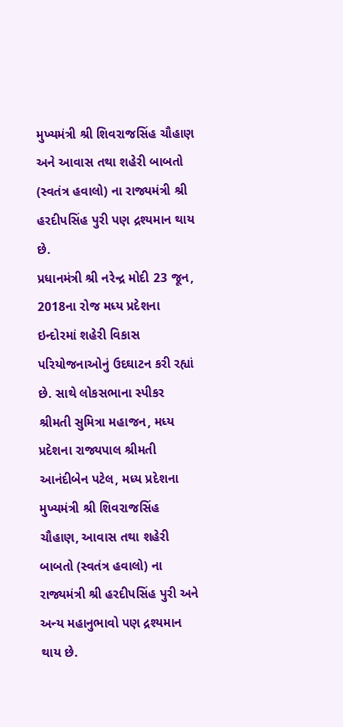મુખ્યમંત્રી શ્રી શિવરાજસિંહ ચૌહાણ અને આવાસ તથા શહેરી બાબતો (સ્વતંત્ર હવાલો) ના રાજ્યમંત્રી શ્રી હરદીપસિંહ પુરી પણ દ્રશ્યમાન થાય છે.
પ્રધાનમંત્રી શ્રી નરેન્દ્ર મોદી 23 જૂન, 2018ના રોજ મધ્ય પ્રદેશના ઇન્દોરમાં શહેરી વિકાસ પરિયોજનાઓનું ઉદઘાટન કરી રહ્યાં છે. સાથે લોકસભાના સ્પીકર શ્રીમતી સુમિત્રા મહાજન, મધ્ય પ્રદેશના રાજ્યપાલ શ્રીમતી આનંદીબેન પટેલ, મધ્ય પ્રદેશના મુખ્યમંત્રી શ્રી શિવરાજસિંહ ચૌહાણ, આવાસ તથા શહેરી બાબતો (સ્વતંત્ર હવાલો) ના રાજ્યમંત્રી શ્રી હરદીપસિંહ પુરી અને અન્ય મહાનુભાવો પણ દ્રશ્યમાન થાય છે.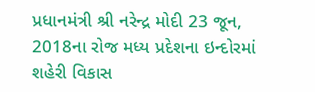પ્રધાનમંત્રી શ્રી નરેન્દ્ર મોદી 23 જૂન, 2018ના રોજ મધ્ય પ્રદેશના ઇન્દોરમાં શહેરી વિકાસ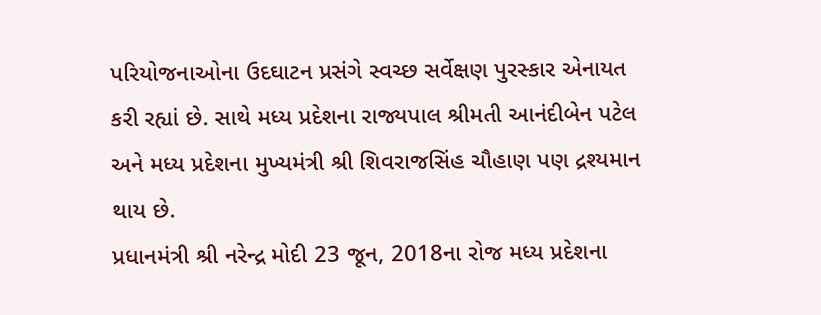પરિયોજનાઓના ઉદઘાટન પ્રસંગે સ્વચ્છ સર્વેક્ષણ પુરસ્કાર એનાયત કરી રહ્યાં છે. સાથે મધ્ય પ્રદેશના રાજ્યપાલ શ્રીમતી આનંદીબેન પટેલ અને મધ્ય પ્રદેશના મુખ્યમંત્રી શ્રી શિવરાજસિંહ ચૌહાણ પણ દ્રશ્યમાન થાય છે.
પ્રધાનમંત્રી શ્રી નરેન્દ્ર મોદી 23 જૂન, 2018ના રોજ મધ્ય પ્રદેશના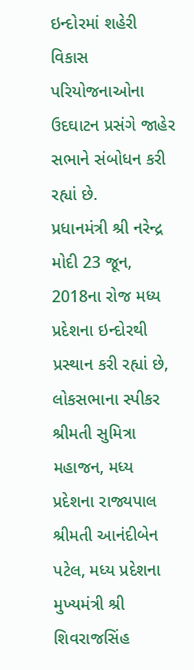ઇન્દોરમાં શહેરી વિકાસ પરિયોજનાઓના ઉદઘાટન પ્રસંગે જાહેર સભાને સંબોધન કરી રહ્યાં છે.
પ્રધાનમંત્રી શ્રી નરેન્દ્ર મોદી 23 જૂન, 2018ના રોજ મધ્ય પ્રદેશના ઇન્દોરથી પ્રસ્થાન કરી રહ્યાં છે, લોકસભાના સ્પીકર શ્રીમતી સુમિત્રા મહાજન, મધ્ય પ્રદેશના રાજ્યપાલ શ્રીમતી આનંદીબેન પટેલ, મધ્ય પ્રદેશના મુખ્યમંત્રી શ્રી શિવરાજસિંહ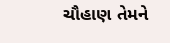ચૌહાણ તેમને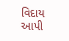વિદાય આપી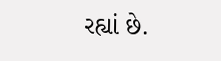રહ્યાં છે.